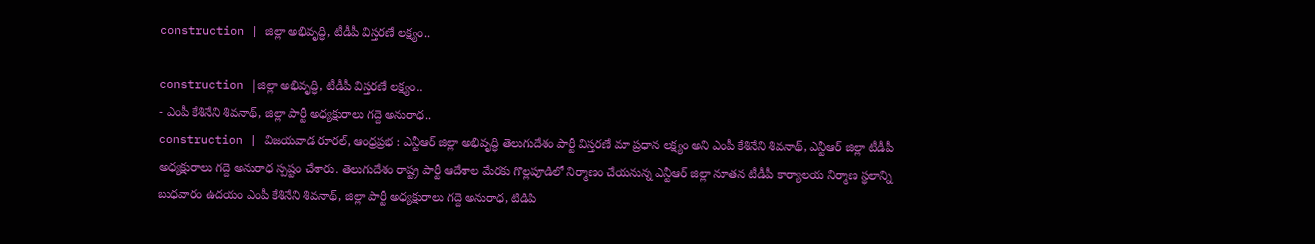construction | జిల్లా అభివృద్ధి, టీడీపీ విస్తరణే లక్ష్యం..

construction |జిల్లా అభివృద్ధి, టీడీపీ విస్తరణే లక్ష్యం..
- ఎంపీ కేశినేని శివనాథ్, జిల్లా పార్టీ అధ్యక్షురాలు గద్దె అనురాధ..
construction | విజయవాడ రూరల్, ఆంధ్రప్రభ : ఎన్టీఆర్ జిల్లా అభివృద్ధి తెలుగుదేశం పార్టీ విస్తరణే మా ప్రధాన లక్ష్యం అని ఎంపీ కేశినేని శివనాథ్, ఎన్టీఆర్ జిల్లా టీడీపీ అధ్యక్షురాలు గద్దె అనురాధ స్పష్టం చేశారు. తెలుగుదేశం రాష్ట్ర పార్టీ ఆదేశాల మేరకు గొల్లపూడిలో నిర్మాణం చేయనున్న ఎన్టీఆర్ జిల్లా నూతన టీడీపీ కార్యాలయ నిర్మాణ స్థలాన్ని బుధవారం ఉదయం ఎంపీ కేశినేని శివనాథ్, జిల్లా పార్టీ అధ్యక్షురాలు గద్దె అనురాధ, టిడిపి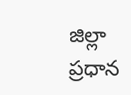జిల్లా ప్రధాన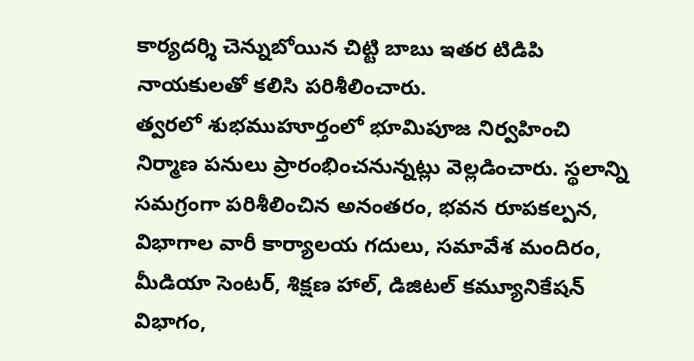కార్యదర్శి చెన్నుబోయిన చిట్టి బాబు ఇతర టిడిపి నాయకులతో కలిసి పరిశీలించారు.
త్వరలో శుభముహూర్తంలో భూమిపూజ నిర్వహించి నిర్మాణ పనులు ప్రారంభించనున్నట్లు వెల్లడించారు. స్థలాన్ని సమగ్రంగా పరిశీలించిన అనంతరం, భవన రూపకల్పన, విభాగాల వారీ కార్యాలయ గదులు, సమావేశ మందిరం, మీడియా సెంటర్, శిక్షణ హాల్, డిజిటల్ కమ్యూనికేషన్ విభాగం,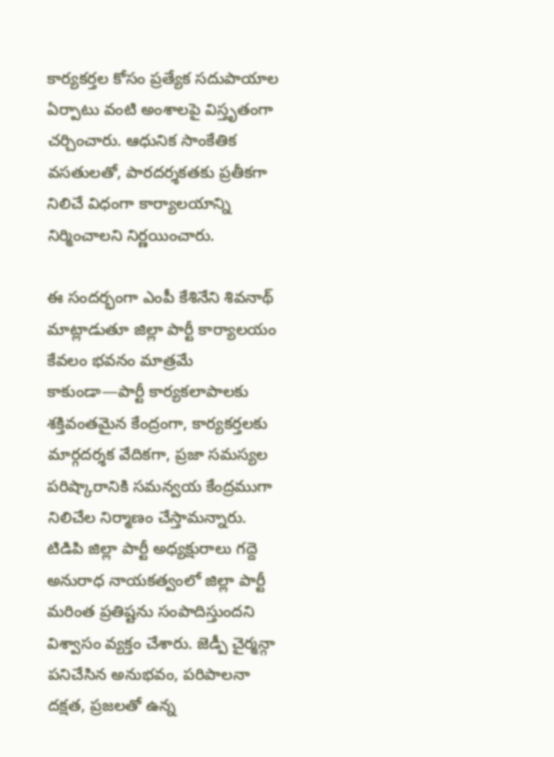కార్యకర్తల కోసం ప్రత్యేక సదుపాయాల ఏర్పాటు వంటి అంశాలపై విస్తృతంగా చర్చించారు. ఆధునిక సాంకేతిక వసతులతో, పారదర్శకతకు ప్రతీకగా నిలిచే విధంగా కార్యాలయాన్ని నిర్మించాలని నిర్ణయించారు.

ఈ సందర్భంగా ఎంపీ కేశినేని శివనాథ్ మాట్లాడుతూ జిల్లా పార్టీ కార్యాలయం కేవలం భవనం మాత్రమే కాకుండా—పార్టీ కార్యకలాపాలకు శక్తివంతమైన కేంద్రంగా, కార్యకర్తలకు మార్గదర్శక వేదికగా, ప్రజా సమస్యల పరిష్కారానికి సమన్వయ కేంద్రముగా నిలిచేల నిర్మాణం చేస్తామన్నారు. టిడిపి జిల్లా పార్టీ అధ్యక్షురాలు గద్దె అనురాధ నాయకత్వంలో జిల్లా పార్టీ మరింత ప్రతిష్టను సంపాదిస్తుందని విశ్వాసం వ్యక్తం చేశారు. జెడ్పీ చైర్మన్గా పనిచేసిన అనుభవం, పరిపాలనా దక్షత, ప్రజలతో ఉన్న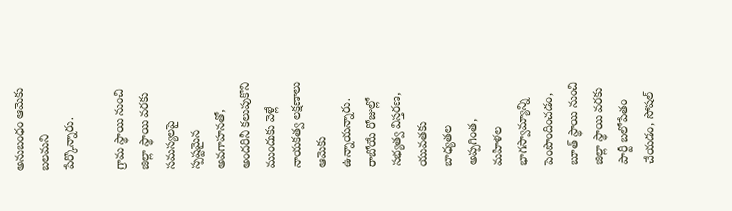అనుబంధం ఆమెకు బలమని పేర్కొన్నారు.

గ్రామ స్థాయి నుంచి జిల్లా స్థాయి వరకు సమస్యలపై స్పష్టమైన అవగాహనతో, అందరినీ కలుపుకొని ముందుకు వెళ్లే నాయకత్వ లక్షణాలు ఆమెకు ఉన్నాయన్నారు. రాబోయే రోజుల్లో సభ్యత్వ విస్తరణ, యువతకు బాధ్యతల అప్పగింత, మహిళల భాగస్వామ్యాన్ని పెంపొందించడం, బూత్ స్థాయి నుంచి జిల్లా స్థాయి వరకు పార్టీ బలోపేతం చేయడం, సోషల్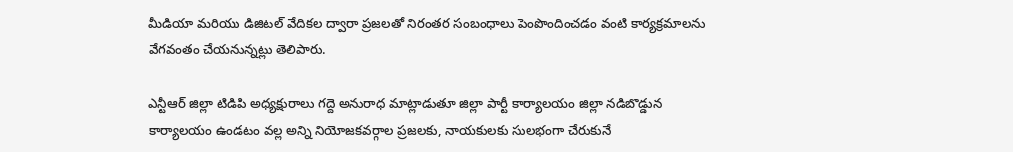మీడియా మరియు డిజిటల్ వేదికల ద్వారా ప్రజలతో నిరంతర సంబంధాలు పెంపొందించడం వంటి కార్యక్రమాలను వేగవంతం చేయనున్నట్లు తెలిపారు.

ఎన్టీఆర్ జిల్లా టిడిపి అధ్యక్షురాలు గద్దె అనురాధ మాట్లాడుతూ జిల్లా పార్టీ కార్యాలయం జిల్లా నడిబొడ్డున కార్యాలయం ఉండటం వల్ల అన్ని నియోజకవర్గాల ప్రజలకు, నాయకులకు సులభంగా చేరుకునే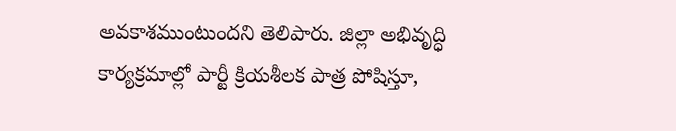అవకాశముంటుందని తెలిపారు. జిల్లా అభివృద్ధి కార్యక్రమాల్లో పార్టీ క్రియశీలక పాత్ర పోషిస్తూ,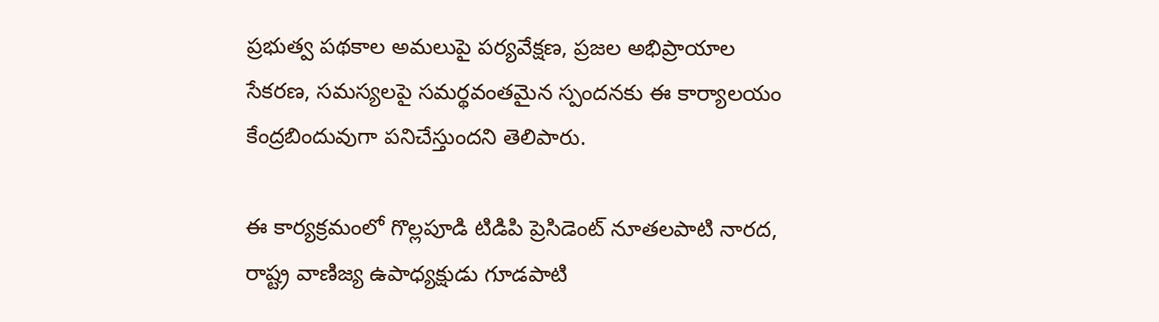ప్రభుత్వ పథకాల అమలుపై పర్యవేక్షణ, ప్రజల అభిప్రాయాల సేకరణ, సమస్యలపై సమర్థవంతమైన స్పందనకు ఈ కార్యాలయం కేంద్రబిందువుగా పనిచేస్తుందని తెలిపారు.

ఈ కార్యక్రమంలో గొల్లపూడి టిడిపి ప్రెసిడెంట్ నూతలపాటి నారద, రాష్ట్ర వాణిజ్య ఉపాధ్యక్షుడు గూడపాటి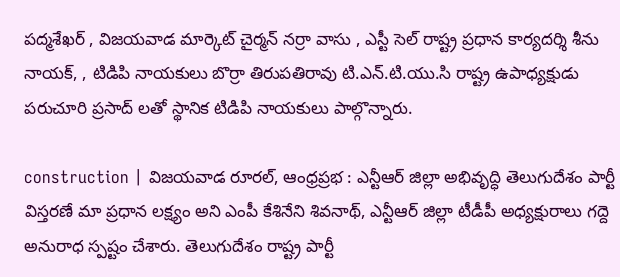పద్మశేఖర్ , విజయవాడ మార్కెట్ చైర్మన్ నర్రా వాసు , ఎస్టీ సెల్ రాష్ట్ర ప్రధాన కార్యదర్శి శీను నాయక్, , టిడిపి నాయకులు బొర్రా తిరుపతిరావు టి.ఎన్.టి.యు.సి రాష్ట్ర ఉపాధ్యక్షుడు పరుచూరి ప్రసాద్ లతో స్థానిక టిడిపి నాయకులు పాల్గొన్నారు.

construction | విజయవాడ రూరల్, ఆంధ్రప్రభ : ఎన్టీఆర్ జిల్లా అభివృద్ధి తెలుగుదేశం పార్టీ విస్తరణే మా ప్రధాన లక్ష్యం అని ఎంపీ కేశినేని శివనాథ్, ఎన్టీఆర్ జిల్లా టీడీపీ అధ్యక్షురాలు గద్దె అనురాధ స్పష్టం చేశారు. తెలుగుదేశం రాష్ట్ర పార్టీ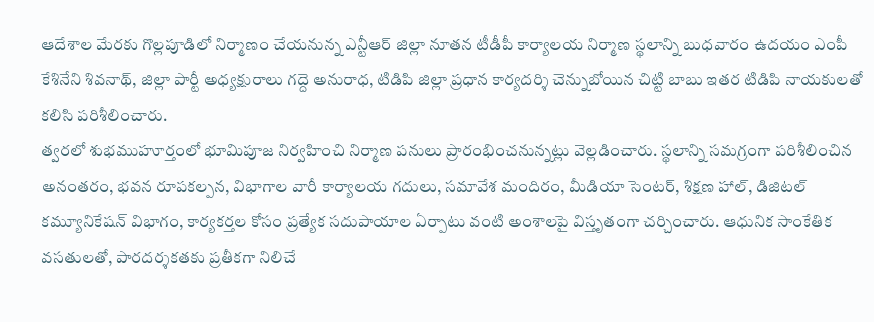ఆదేశాల మేరకు గొల్లపూడిలో నిర్మాణం చేయనున్న ఎన్టీఆర్ జిల్లా నూతన టీడీపీ కార్యాలయ నిర్మాణ స్థలాన్ని బుధవారం ఉదయం ఎంపీ కేశినేని శివనాథ్, జిల్లా పార్టీ అధ్యక్షురాలు గద్దె అనురాధ, టిడిపి జిల్లా ప్రధాన కార్యదర్శి చెన్నుబోయిన చిట్టి బాబు ఇతర టిడిపి నాయకులతో కలిసి పరిశీలించారు.
త్వరలో శుభముహూర్తంలో భూమిపూజ నిర్వహించి నిర్మాణ పనులు ప్రారంభించనున్నట్లు వెల్లడించారు. స్థలాన్ని సమగ్రంగా పరిశీలించిన అనంతరం, భవన రూపకల్పన, విభాగాల వారీ కార్యాలయ గదులు, సమావేశ మందిరం, మీడియా సెంటర్, శిక్షణ హాల్, డిజిటల్ కమ్యూనికేషన్ విభాగం, కార్యకర్తల కోసం ప్రత్యేక సదుపాయాల ఏర్పాటు వంటి అంశాలపై విస్తృతంగా చర్చించారు. ఆధునిక సాంకేతిక వసతులతో, పారదర్శకతకు ప్రతీకగా నిలిచే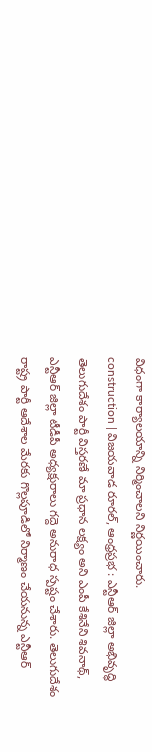విధంగా కార్యాలయాన్ని నిర్మించాలని నిర్ణయించారు.
construction | విజయవాడ రూరల్, ఆంధ్రప్రభ : ఎన్టీఆర్ జిల్లా అభివృద్ధి తెలుగుదేశం పార్టీ విస్తరణే మా ప్రధాన లక్ష్యం అని ఎంపీ కేశినేని శివనాథ్, ఎన్టీఆర్ జిల్లా టీడీపీ అధ్యక్షురాలు గద్దె అనురాధ స్పష్టం చేశారు. తెలుగుదేశం రాష్ట్ర పార్టీ ఆదేశాల మేరకు గొల్లపూడిలో నిర్మాణం చేయనున్న ఎన్టీఆర్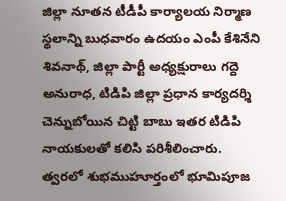జిల్లా నూతన టీడీపీ కార్యాలయ నిర్మాణ స్థలాన్ని బుధవారం ఉదయం ఎంపీ కేశినేని శివనాథ్, జిల్లా పార్టీ అధ్యక్షురాలు గద్దె అనురాధ, టిడిపి జిల్లా ప్రధాన కార్యదర్శి చెన్నుబోయిన చిట్టి బాబు ఇతర టిడిపి నాయకులతో కలిసి పరిశీలించారు.
త్వరలో శుభముహూర్తంలో భూమిపూజ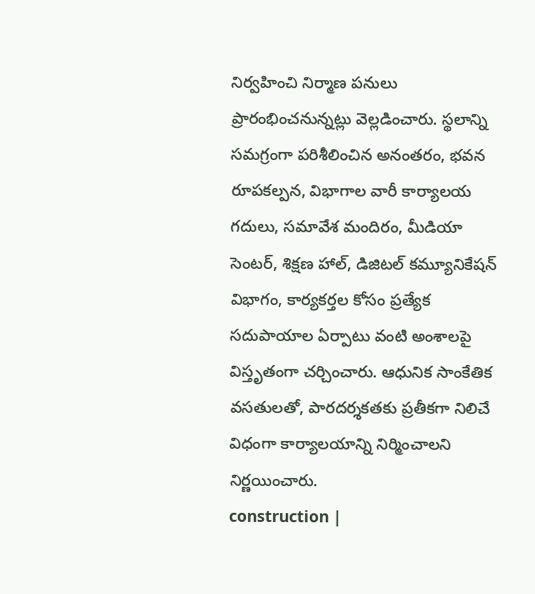నిర్వహించి నిర్మాణ పనులు ప్రారంభించనున్నట్లు వెల్లడించారు. స్థలాన్ని సమగ్రంగా పరిశీలించిన అనంతరం, భవన రూపకల్పన, విభాగాల వారీ కార్యాలయ గదులు, సమావేశ మందిరం, మీడియా సెంటర్, శిక్షణ హాల్, డిజిటల్ కమ్యూనికేషన్ విభాగం, కార్యకర్తల కోసం ప్రత్యేక సదుపాయాల ఏర్పాటు వంటి అంశాలపై విస్తృతంగా చర్చించారు. ఆధునిక సాంకేతిక వసతులతో, పారదర్శకతకు ప్రతీకగా నిలిచే విధంగా కార్యాలయాన్ని నిర్మించాలని నిర్ణయించారు.
construction |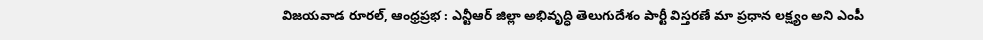విజయవాడ రూరల్, ఆంధ్రప్రభ : ఎన్టీఆర్ జిల్లా అభివృద్ధి తెలుగుదేశం పార్టీ విస్తరణే మా ప్రధాన లక్ష్యం అని ఎంపీ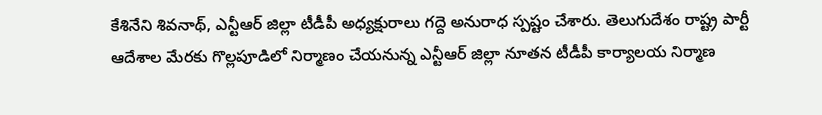కేశినేని శివనాథ్, ఎన్టీఆర్ జిల్లా టీడీపీ అధ్యక్షురాలు గద్దె అనురాధ స్పష్టం చేశారు. తెలుగుదేశం రాష్ట్ర పార్టీ ఆదేశాల మేరకు గొల్లపూడిలో నిర్మాణం చేయనున్న ఎన్టీఆర్ జిల్లా నూతన టీడీపీ కార్యాలయ నిర్మాణ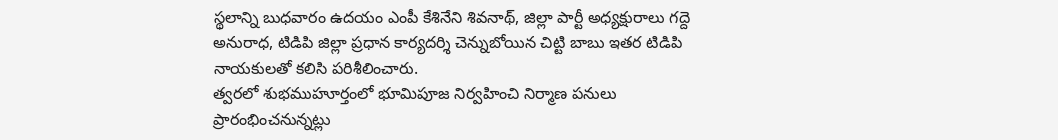స్థలాన్ని బుధవారం ఉదయం ఎంపీ కేశినేని శివనాథ్, జిల్లా పార్టీ అధ్యక్షురాలు గద్దె అనురాధ, టిడిపి జిల్లా ప్రధాన కార్యదర్శి చెన్నుబోయిన చిట్టి బాబు ఇతర టిడిపి నాయకులతో కలిసి పరిశీలించారు.
త్వరలో శుభముహూర్తంలో భూమిపూజ నిర్వహించి నిర్మాణ పనులు ప్రారంభించనున్నట్లు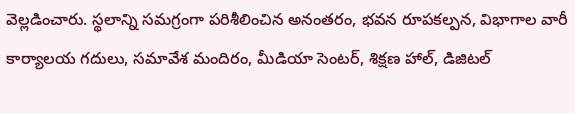వెల్లడించారు. స్థలాన్ని సమగ్రంగా పరిశీలించిన అనంతరం, భవన రూపకల్పన, విభాగాల వారీ కార్యాలయ గదులు, సమావేశ మందిరం, మీడియా సెంటర్, శిక్షణ హాల్, డిజిటల్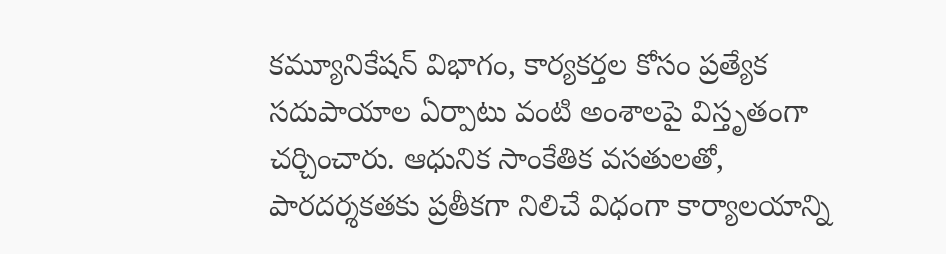కమ్యూనికేషన్ విభాగం, కార్యకర్తల కోసం ప్రత్యేక సదుపాయాల ఏర్పాటు వంటి అంశాలపై విస్తృతంగా చర్చించారు. ఆధునిక సాంకేతిక వసతులతో, పారదర్శకతకు ప్రతీకగా నిలిచే విధంగా కార్యాలయాన్ని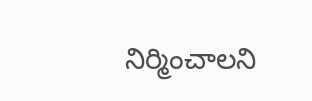నిర్మించాలని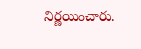నిర్ణయించారు.